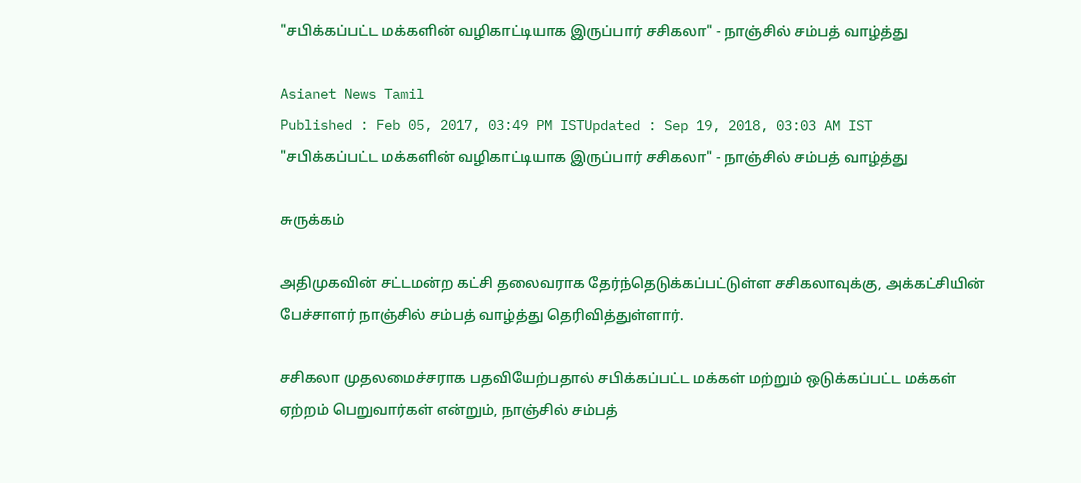"சபிக்கப்பட்ட மக்களின் வழிகாட்டியாக இருப்பார் சசிகலா" - நாஞ்சில் சம்பத் வாழ்த்து

Asianet News Tamil
Published : Feb 05, 2017, 03:49 PM ISTUpdated : Sep 19, 2018, 03:03 AM IST
"சபிக்கப்பட்ட மக்களின் வழிகாட்டியாக இருப்பார் சசிகலா" - நாஞ்சில் சம்பத் வாழ்த்து

சுருக்கம்

அதிமுகவின் சட்டமன்ற கட்சி தலைவராக தேர்ந்தெடுக்கப்பட்டுள்ள சசிகலாவுக்கு, அக்கட்சியின் பேச்சாளர் நாஞ்சில் சம்பத் வாழ்த்து தெரிவித்துள்ளார்.

சசிகலா முதலமைச்சராக பதவியேற்பதால் சபிக்கப்பட்ட மக்கள் மற்றும் ஒடுக்கப்பட்ட மக்கள் ஏற்றம் பெறுவார்கள் என்றும், நாஞ்சில் சம்பத்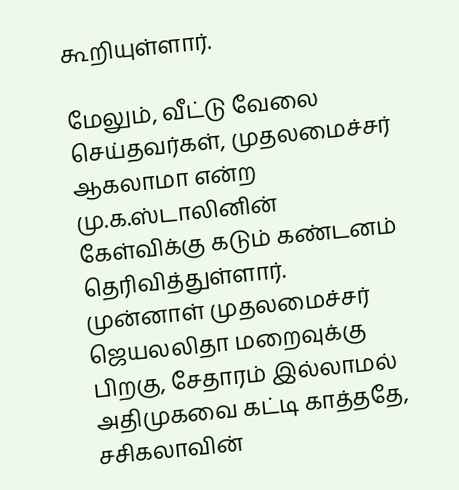கூறியுள்ளார்.

மேலும், வீட்டு வேலை செய்தவர்கள், முதலமைச்சர் ஆகலாமா என்ற மு.க.ஸ்டாலினின் கேள்விக்கு கடும் கண்டனம் தெரிவித்துள்ளார். முன்னாள் முதலமைச்சர் ஜெயலலிதா மறைவுக்கு பிறகு, சேதாரம் இல்லாமல் அதிமுகவை கட்டி காத்ததே, சசிகலாவின்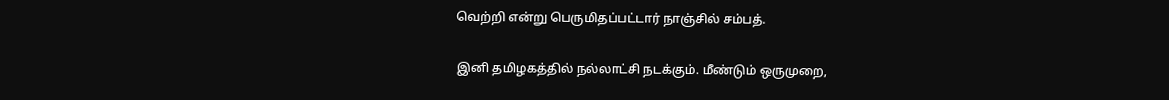வெற்றி என்று பெருமிதப்பட்டார் நாஞ்சில் சம்பத்.

இனி தமிழகத்தில் நல்லாட்சி நடக்கும். மீண்டும் ஒருமுறை,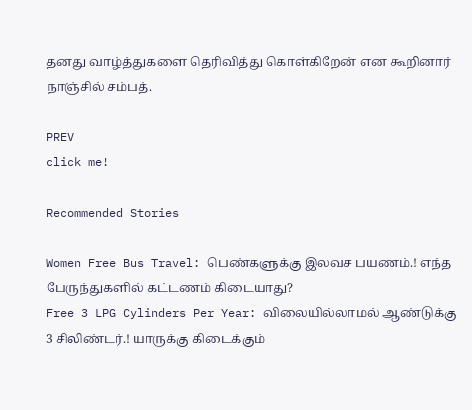தனது வாழ்த்துகளை தெரிவித்து கொள்கிறேன் என கூறினார் நாஞ்சில் சம்பத்.

PREV
click me!

Recommended Stories

Women Free Bus Travel: பெண்களுக்கு இலவச பயணம்.! எந்த பேருந்துகளில் கட்டணம் கிடையாது?
Free 3 LPG Cylinders Per Year: விலையில்லாமல் ஆண்டுக்கு 3 சிலிண்டர்.! யாருக்கு கிடைக்கும்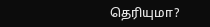தெரியுமா?